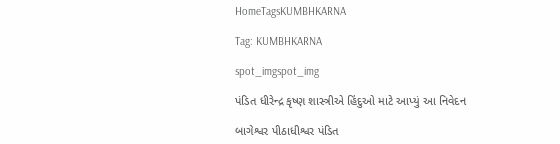HomeTagsKUMBHKARNA

Tag: KUMBHKARNA

spot_imgspot_img

પંડિત ધીરેન્દ્ર કૃષ્ણ શાસ્ત્રીએ હિંદુઓ માટે આપ્યું આ નિવેદન

બાગેશ્વર પીઠાધીશ્વર પંડિત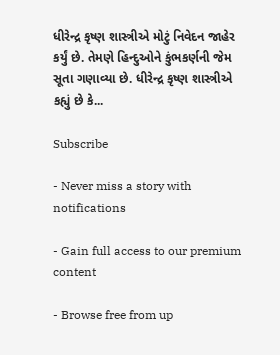ધીરેન્દ્ર કૃષ્ણ શાસ્ત્રીએ મોટું નિવેદન જાહેર કર્યું છે. તેમણે હિન્દુઓને કુંભકર્ણની જેમ સૂતા ગણાવ્યા છે. ધીરેન્દ્ર કૃષ્ણ શાસ્ત્રીએ કહ્યું છે કે...

Subscribe

- Never miss a story with notifications

- Gain full access to our premium content

- Browse free from up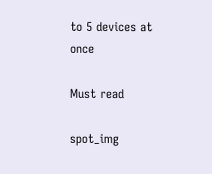to 5 devices at once

Must read

spot_img